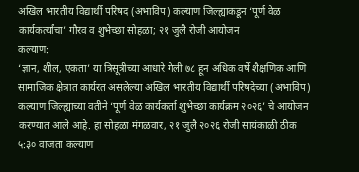अखिल भारतीय विद्यार्थी परिषद (अभाविप) कल्याण जिल्ह्याकडून ‘पूर्ण वेळ कार्यकर्त्यांचा’ गौरव व शुभेच्छा सोहळा; २१ जुलै रोजी आयोजन
कल्याण:
‘ज्ञान, शील, एकता’ या त्रिसूत्रीच्या आधारे गेली ७८ हून अधिक वर्षे शैक्षणिक आणि सामाजिक क्षेत्रात कार्यरत असलेल्या अखिल भारतीय विद्यार्थी परिषदेच्या (अभाविप) कल्याण जिल्ह्याच्या वतीने ‘पूर्ण वेळ कार्यकर्ता शुभेच्छा कार्यक्रम २०२६’ चे आयोजन करण्यात आले आहे. हा सोहळा मंगळवार, २१ जुलै २०२६ रोजी सायंकाळी ठीक ५:३० वाजता कल्याण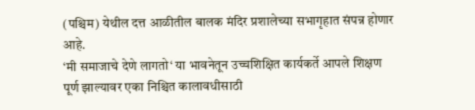(पश्चिम) येथील दत्त आळीतील बालक मंदिर प्रशालेच्या सभागृहात संपन्न होणार आहे.
‘मी समाजाचे देणे लागतो‘ या भावनेतून उच्चशिक्षित कार्यकर्ते आपले शिक्षण पूर्ण झाल्यावर एका निश्चित कालावधीसाठी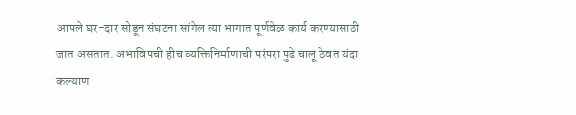आपले घर-दार सोडून संघटना सांगेल त्या भागात पूर्णवेळ कार्य करण्यासाठी जात असतात. अभाविपची हीच व्यक्तिनिर्माणाची परंपरा पुढे चालू ठेवत यंदा कल्याण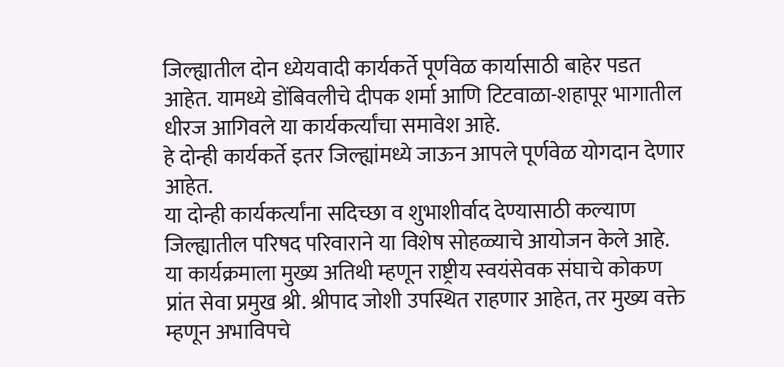जिल्ह्यातील दोन ध्येयवादी कार्यकर्ते पूर्णवेळ कार्यासाठी बाहेर पडत आहेत. यामध्ये डोंबिवलीचे दीपक शर्मा आणि टिटवाळा-शहापूर भागातील धीरज आगिवले या कार्यकर्त्यांचा समावेश आहे.
हे दोन्ही कार्यकर्ते इतर जिल्ह्यांमध्ये जाऊन आपले पूर्णवेळ योगदान देणार आहेत.
या दोन्ही कार्यकर्त्यांना सदिच्छा व शुभाशीर्वाद देण्यासाठी कल्याण जिल्ह्यातील परिषद परिवाराने या विशेष सोहळ्याचे आयोजन केले आहे. या कार्यक्रमाला मुख्य अतिथी म्हणून राष्ट्रीय स्वयंसेवक संघाचे कोकण प्रांत सेवा प्रमुख श्री. श्रीपाद जोशी उपस्थित राहणार आहेत, तर मुख्य वक्ते म्हणून अभाविपचे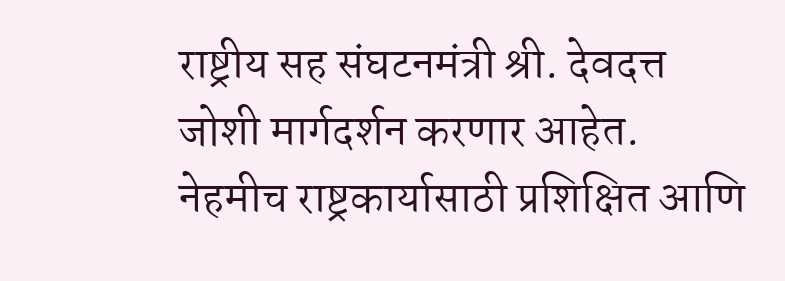राष्ट्रीय सह संघटनमंत्री श्री. देवदत्त जोशी मार्गदर्शन करणार आहेत.
नेहमीच राष्ट्रकार्यासाठी प्रशिक्षित आणि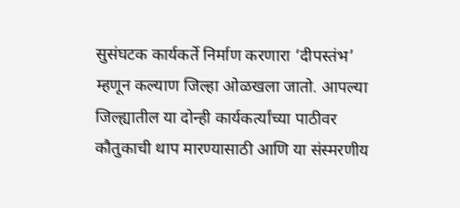सुसंघटक कार्यकर्ते निर्माण करणारा ‘दीपस्तंभ’ म्हणून कल्याण जिल्हा ओळखला जातो. आपल्या जिल्ह्यातील या दोन्ही कार्यकर्त्यांच्या पाठीवर कौतुकाची थाप मारण्यासाठी आणि या संस्मरणीय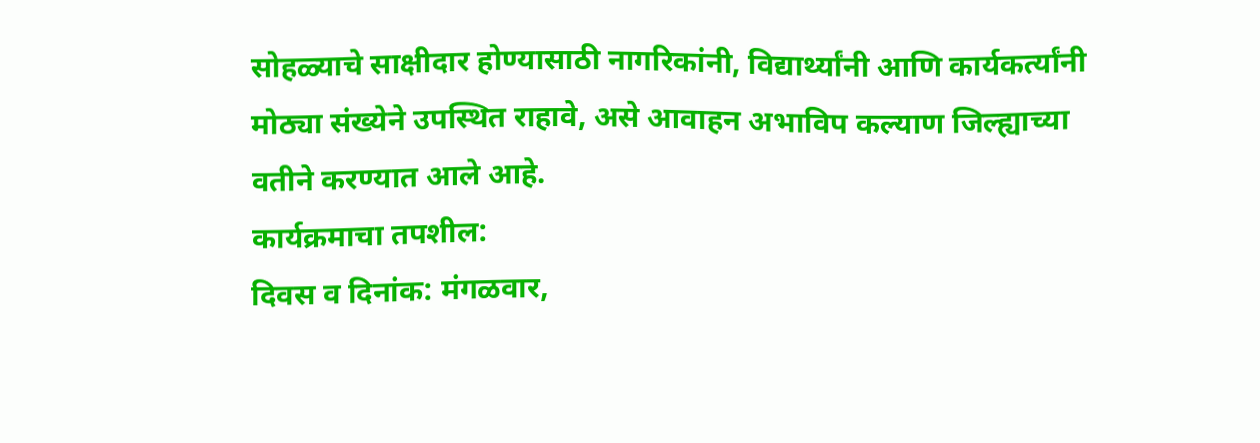सोहळ्याचे साक्षीदार होण्यासाठी नागरिकांनी, विद्यार्थ्यांनी आणि कार्यकर्त्यांनी मोठ्या संख्येने उपस्थित राहावे, असे आवाहन अभाविप कल्याण जिल्ह्याच्या वतीने करण्यात आले आहे.
कार्यक्रमाचा तपशील:
दिवस व दिनांक: मंगळवार,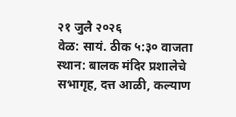२१ जुलै २०२६
वेळ: सायं. ठीक ५:३० वाजता
स्थान: बालक मंदिर प्रशालेचे सभागृह, दत्त आळी, कल्याण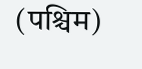(पश्चिम)